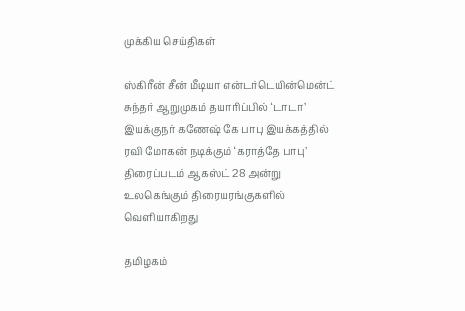முக்கிய செய்திகள்

ஸ்கிரீன் சீன் மீடியா என்டர்டெயின்மென்ட் சுந்தர் ஆறுமுகம் தயாரிப்பில் ‘டாடா’ இயக்குநர் கணேஷ் கே பாபு இயக்கத்தில் ரவி மோகன் நடிக்கும் ‘கராத்தே பாபு’ திரைப்படம் ஆகஸ்ட் 28 அன்று உலகெங்கும் திரையரங்குகளில் வெளியாகிறது

தமிழகம்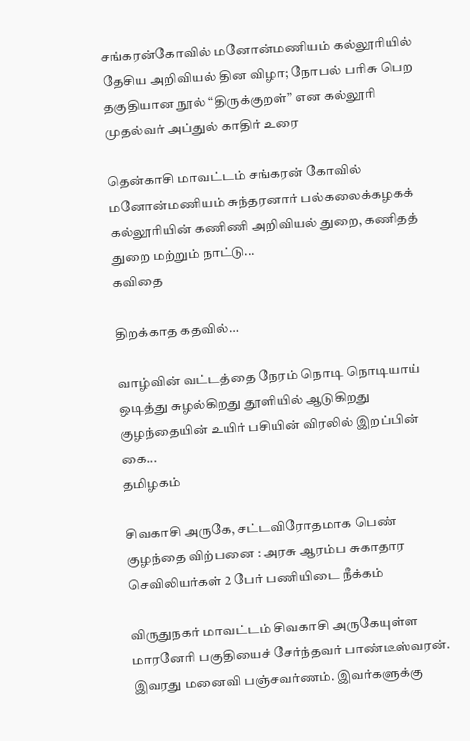சங்கரன்கோவில் மனோன்மணியம் கல்லூரியில் தேசிய அறிவியல் தின விழா; நோபல் பரிசு பெற தகுதியான நூல் “திருக்குறள்” என கல்லூரி முதல்வர் அப்துல் காதிர் உரை

தென்காசி மாவட்டம் சங்கரன் கோவில் மனோன்மணியம் சுந்தரனார் பல்கலைக்கழகக் கல்லூரியின் கணிணி அறிவியல் துறை, கணிதத் துறை மற்றும் நாட்டு...
கவிதை

திறக்காத கதவில்…

வாழ்வின் வட்டத்தை நேரம் நொடி நொடியாய் ஒடித்து சுழல்கிறது தூளியில் ஆடுகிறது குழந்தையின் உயிர் பசியின் விரலில் இறப்பின் கை...
தமிழகம்

சிவகாசி அருகே, சட்டவிரோதமாக பெண் குழந்தை விற்பனை : அரசு ஆரம்ப சுகாதார செவிலியர்கள் 2 பேர் பணியிடை நீக்கம்

விருதுநகர் மாவட்டம் சிவகாசி அருகேயுள்ள மாரனேரி பகுதியைச் சேர்ந்தவர் பாண்டீஸ்வரன். இவரது மனைவி பஞ்சவர்ணம். இவர்களுக்கு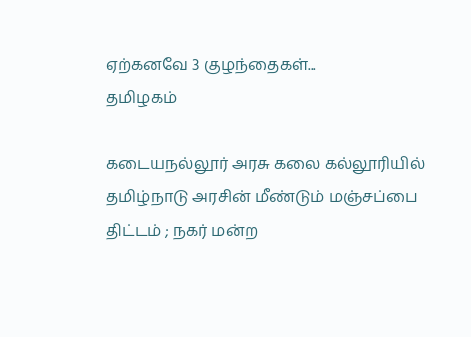ஏற்கனவே 3 குழந்தைகள்...
தமிழகம்

கடையநல்லூர் அரசு கலை கல்லூரியில் தமிழ்நாடு அரசின் மீண்டும் மஞ்சப்பை திட்டம் ; நகர் மன்ற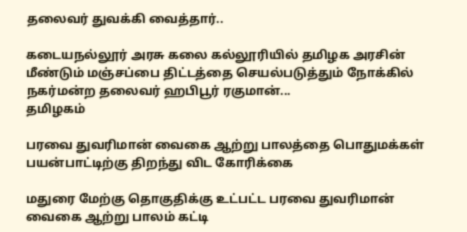தலைவர் துவக்கி வைத்தார்..

கடையநல்லூர் அரசு கலை கல்லூரியில் தமிழக அரசின் மீண்டும் மஞ்சப்பை திட்டத்தை செயல்படுத்தும் நோக்கில் நகர்மன்ற தலைவர் ஹபிபூர் ரகுமான்...
தமிழகம்

பரவை துவரிமான் வைகை ஆற்று பாலத்தை பொதுமக்கள் பயன்பாட்டிற்கு திறந்து விட கோரிக்கை

மதுரை மேற்கு தொகுதிக்கு உட்பட்ட பரவை துவரிமான் வைகை ஆற்று பாலம் கட்டி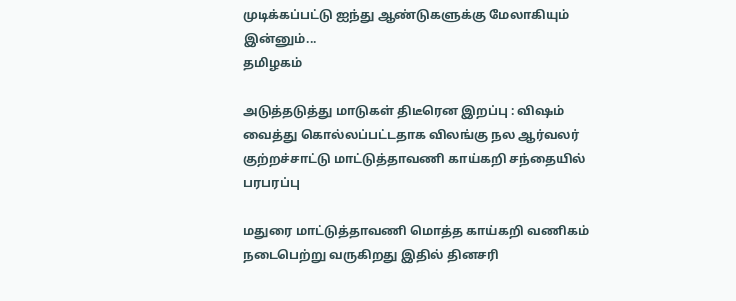முடிக்கப்பட்டு ஐந்து ஆண்டுகளுக்கு மேலாகியும் இன்னும்...
தமிழகம்

அடுத்தடுத்து மாடுகள் திடீரென இறப்பு : விஷம் வைத்து கொல்லப்பட்டதாக விலங்கு நல ஆர்வலர் குற்றச்சாட்டு மாட்டுத்தாவணி காய்கறி சந்தையில் பரபரப்பு

மதுரை மாட்டுத்தாவணி மொத்த காய்கறி வணிகம் நடைபெற்று வருகிறது இதில் தினசரி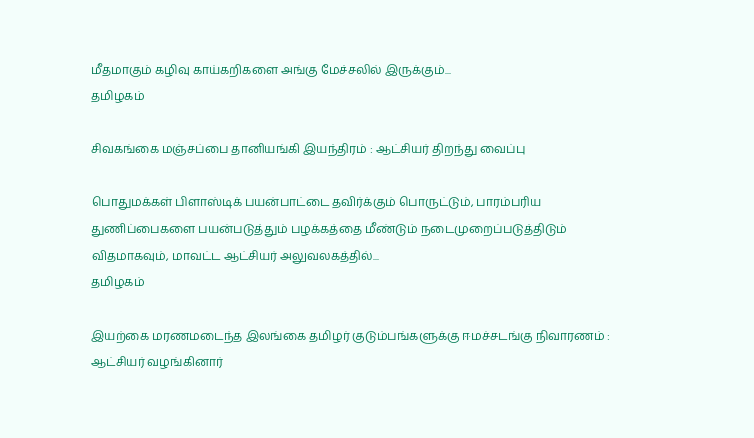மீதமாகும் கழிவு காய்கறிகளை அங்கு மேச்சலில் இருக்கும்...
தமிழகம்

சிவகங்கை மஞ்சப்பை தானியங்கி இயந்திரம் : ஆட்சியர் திறந்து வைப்பு

பொதுமக்கள் பிளாஸ்டிக் பயன்பாட்டை தவிர்க்கும் பொருட்டும், பாரம்பரிய துணிப்பைகளை பயன்படுத்தும் பழக்கத்தை மீண்டும் நடைமுறைப்படுத்திடும் விதமாகவும், மாவட்ட ஆட்சியர் அலுவலகத்தில்...
தமிழகம்

இயற்கை மரணமடைந்த இலங்கை தமிழர் குடும்பங்களுக்கு ஈமச்சடங்கு நிவாரணம் : ஆட்சியர் வழங்கினார்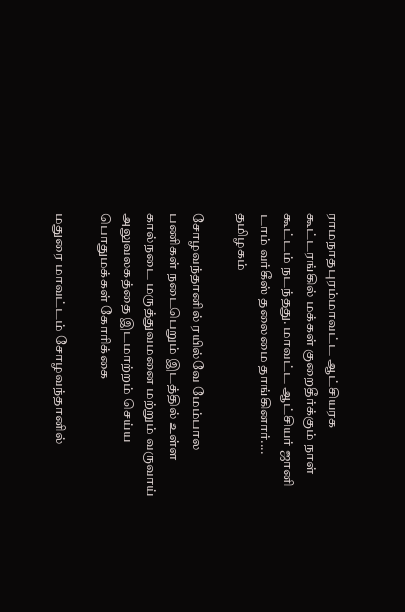ராமநாதபுரம்மாவட்ட ஆட்சியரக கூட்டரங்கில் மக்கள் குறைதீர்க்கும் நாள் கூட்டம் நடந்தது. மாவட்ட ஆட்சியர் ஜானி டாம் வர்கீஸ் தலைமை தாங்கினார்....
தமிழகம்

சோழவந்தானில் ரயில்வே மேம்பால பணிகள் நடைபெறும் இடத்தில் உள்ள கால்நடை மருத்துவமனை மற்றும் வருவாய் அலுவலகத்தை இடமாற்றம் செய்ய பொதுமக்கள் கோரிக்கை

மதுரை மாவட்டம் சோழவந்தானில்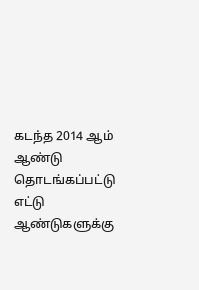கடந்த 2014 ஆம் ஆண்டு தொடங்கப்பட்டு எட்டு ஆண்டுகளுக்கு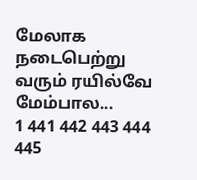மேலாக நடைபெற்று வரும் ரயில்வே மேம்பால...
1 441 442 443 444 445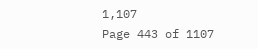1,107
Page 443 of 1107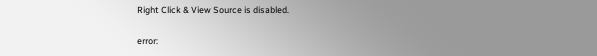Right Click & View Source is disabled.

error: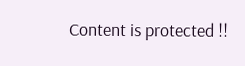Content is protected !!